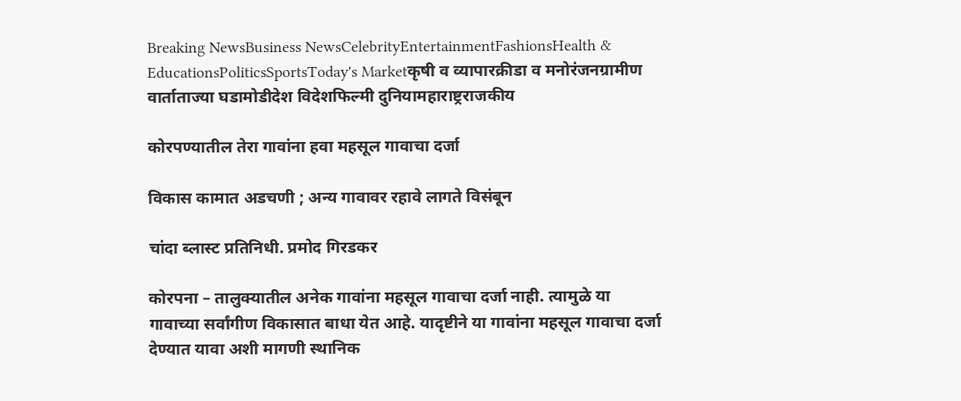Breaking NewsBusiness NewsCelebrityEntertainmentFashionsHealth & EducationsPoliticsSportsToday's Marketकृषी व व्यापारक्रीडा व मनोरंजनग्रामीण वार्ताताज्या घडामोडीदेश विदेशफिल्मी दुनियामहाराष्ट्रराजकीय

कोरपण्यातील तेरा गावांना हवा महसूल गावाचा दर्जा

विकास कामात अडचणी ; अन्य गावावर रहावे लागते विसंबून

चांदा ब्लास्ट प्रतिनिधी. प्रमोद गिरडकर

कोरपना – तालुक्यातील अनेक गावांना महसूल गावाचा दर्जा नाही. त्यामुळे या गावाच्या सर्वांगीण विकासात बाधा येत आहे. यादृष्टीने या गावांना महसूल गावाचा दर्जा देण्यात यावा अशी मागणी स्थानिक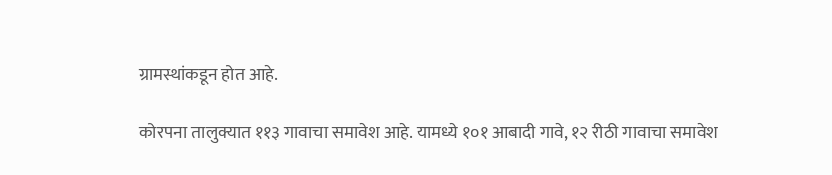ग्रामस्थांकडून होत आहे.

कोरपना तालुक्यात ११३ गावाचा समावेश आहे. यामध्ये १०१ आबादी गावे, १२ रीठी गावाचा समावेश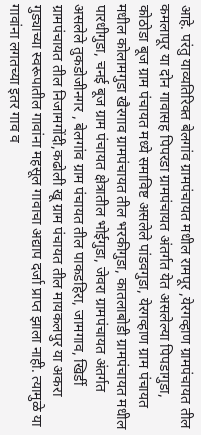आहे. परंतु याव्यतिरिक्त बेलगांव ग्रामपंचायत मधील रामपूर ,येरगव्हाण ग्रामपंचायत तील कमलापूर या दोन गावासह पिपरडा ग्रामपंचायत अंतर्गत येत असलेल्या पिपडागुडा, कोठोडा बूज ग्राम पंचायत मध्ये समाविष्ट असलेले पांडवगुडा, येरगव्हाण ग्राम पंचायत मधील कोलामगुडा खैरगाव ग्रामपंचायत तील भरकीगुडा, कातलाबोडी ग्रामपंचायत मधील पारधीगुडा, चनई बूज ग्राम पंचायत क्षेत्रातील भोईगुडा, जेवरा ग्रामपंचायत अंतर्गत असलेले तुकडोजीनगर , बेलगांव ग्राम पंचायत तील पाकडहिरा, जामगाव, खिर्डी ग्रामपंचायत तील निजामगोंदी,कढोली खू ग्राम पंचायत तील मायकलपुर या अकरा गुड्याच्या स्वरूपातील गावांना महसूल गावाचा अद्याप दर्जा प्राप्त झाला नाही. त्यामुळे या गावांना लगतच्या इतर गाव व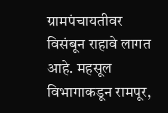ग्रामपंचायतीवर विसंबून राहावे लागत आहे. महसूल विभागाकडून रामपूर,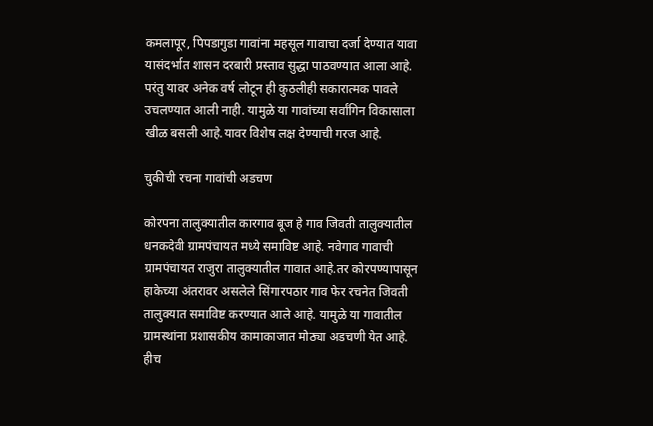कमलापूर, पिपडागुडा गावांना महसूल गावाचा दर्जा देण्यात यावा यासंदर्भात शासन दरबारी प्रस्ताव सुद्धा पाठवण्यात आला आहे. परंतु यावर अनेक वर्ष लोटून ही कुठलीही सकारात्मक पावले उचलण्यात आली नाही. यामुळे या गावांच्या सर्वांगिन विकासाला खीळ बसली आहे.यावर विशेष लक्ष देण्याची गरज आहे.

चुकीची रचना गावांची अडचण

कोरपना तालुक्यातील कारगाव बूज हे गाव जिवती तालुक्यातील धनकदेवी ग्रामपंचायत मध्ये समाविष्ट आहे. नवेगाव गावाची ग्रामपंचायत राजुरा तालुक्यातील गावात आहे.तर कोरपण्यापासून हाकेच्या अंतरावर असलेले सिंगारपठार गाव फेर रचनेत जिवती तालुक्यात समाविष्ट करण्यात आले आहे. यामुळे या गावातील ग्रामस्थांना प्रशासकीय कामाकाजात मोठ्या अडचणी येत आहे. हीच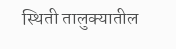स्थिती तालुक्यातील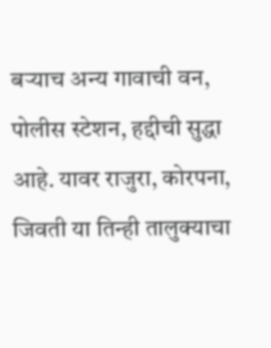बऱ्याच अन्य गावाची वन, पोलीस स्टेशन, हद्दीची सुद्धा आहे. यावर राजुरा, कोरपना, जिवती या तिन्ही तालुक्याचा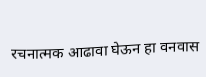रचनात्मक आढावा घेऊन हा वनवास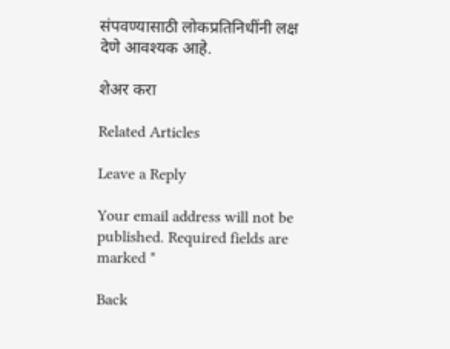संपवण्यासाठी लोकप्रतिनिधींनी लक्ष देणे आवश्यक आहे.

शेअर करा

Related Articles

Leave a Reply

Your email address will not be published. Required fields are marked *

Back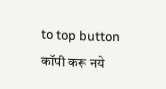to top button
कॉपी करू नये